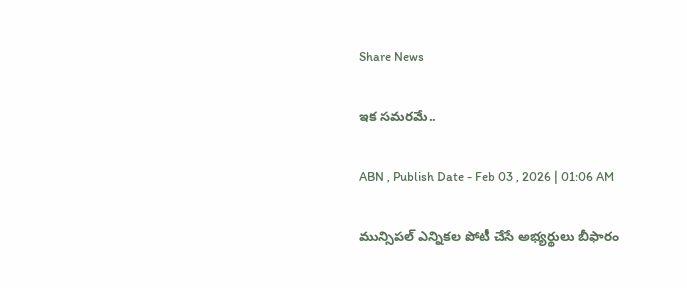Share News

ఇక సమరమే..

ABN , Publish Date - Feb 03 , 2026 | 01:06 AM

మున్సిపల్‌ ఎన్నికల పోటీ చేసే అభ్యర్థులు బీఫారం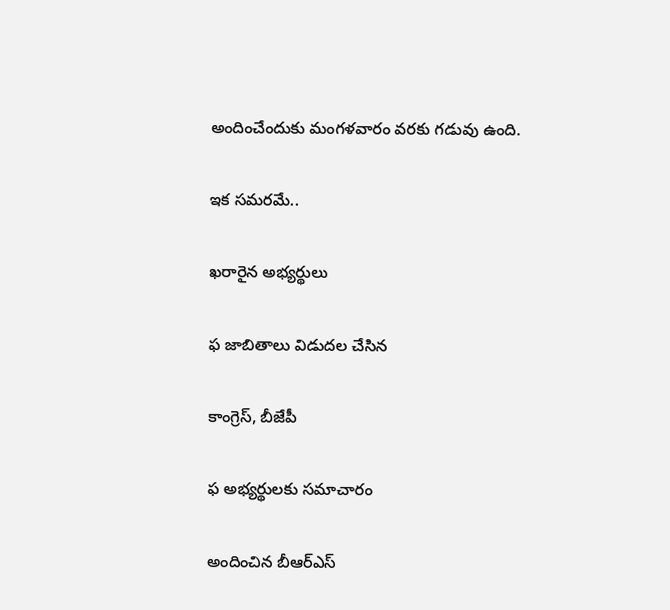అందించేందుకు మంగళవారం వరకు గడువు ఉంది.

ఇక సమరమే..

ఖరారైన అభ్యర్థులు

ఫ జాబితాలు విడుదల చేసిన

కాంగ్రెస్‌, బీజేపీ

ఫ అభ్యర్థులకు సమాచారం

అందించిన బీఆర్‌ఎస్‌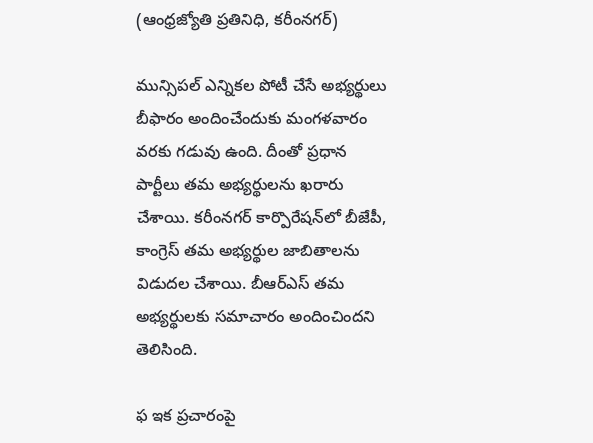(ఆంధ్రజ్యోతి ప్రతినిధి, కరీంనగర్‌)

మున్సిపల్‌ ఎన్నికల పోటీ చేసే అభ్యర్థులు బీఫారం అందించేందుకు మంగళవారం వరకు గడువు ఉంది. దీంతో ప్రధాన పార్టీలు తమ అభ్యర్థులను ఖరారు చేశాయి. కరీంనగర్‌ కార్పొరేషన్‌లో బీజేపీ, కాంగ్రెస్‌ తమ అభ్యర్థుల జాబితాలను విడుదల చేశాయి. బీఆర్‌ఎస్‌ తమ అభ్యర్థులకు సమాచారం అందించిందని తెలిసింది.

ఫ ఇక ప్రచారంపై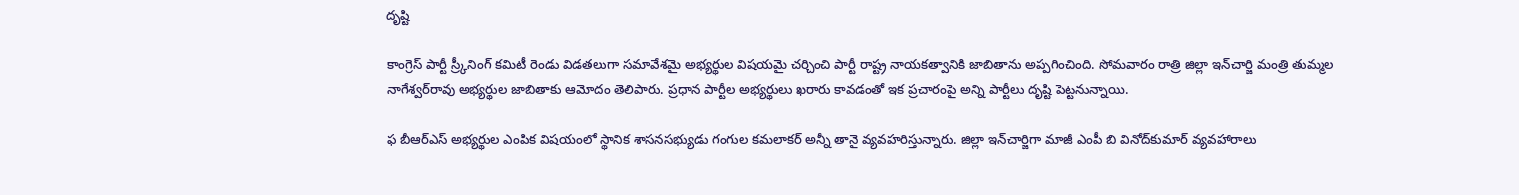దృష్టి

కాంగ్రెస్‌ పార్టీ స్ర్కీనింగ్‌ కమిటీ రెండు విడతలుగా సమావేశమై అభ్యర్థుల విషయమై చర్చించి పార్టీ రాష్ట్ర నాయకత్వానికి జాబితాను అప్పగించింది. సోమవారం రాత్రి జిల్లా ఇన్‌చార్జి మంత్రి తుమ్మల నాగేశ్వర్‌రావు అభ్యర్థుల జాబితాకు ఆమోదం తెలిపారు. ప్రధాన పార్టీల అభ్యర్థులు ఖరారు కావడంతో ఇక ప్రచారంపై అన్ని పార్టీలు దృష్టి పెట్టనున్నాయి.

ఫ బీఆర్‌ఎస్‌ అభ్యర్థుల ఎంపిక విషయంలో స్థానిక శాసనసభ్యుడు గంగుల కమలాకర్‌ అన్నీ తానై వ్యవహరిస్తున్నారు. జిల్లా ఇన్‌చార్జిగా మాజీ ఎంపీ బి వినోద్‌కుమార్‌ వ్యవహారాలు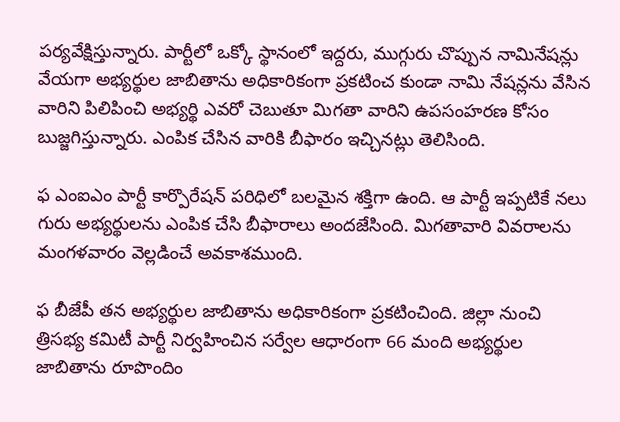పర్యవేక్షిస్తున్నారు. పార్టీలో ఒక్కో స్థానంలో ఇద్దరు, ముగ్గురు చొప్పున నామినేషన్లు వేయగా అభ్యర్థుల జాబితాను అధికారికంగా ప్రకటించ కుండా నామి నేషన్లను వేసిన వారిని పిలిపించి అభ్యర్థి ఎవరో చెబుతూ మిగతా వారిని ఉపసంహరణ కోసం బుజ్జగిస్తున్నారు. ఎంపిక చేసిన వారికి బీఫారం ఇచ్చినట్లు తెలిసింది.

ఫ ఎంఐఎం పార్టీ కార్పొరేషన్‌ పరిధిలో బలమైన శక్తిగా ఉంది. ఆ పార్టీ ఇప్పటికే నలు గురు అభ్యర్థులను ఎంపిక చేసి బీఫారాలు అందజేసింది. మిగతావారి వివరాలను మంగళవారం వెల్లడించే అవకాశముంది.

ఫ బీజేపీ తన అభ్యర్థుల జాబితాను అధికారికంగా ప్రకటించింది. జిల్లా నుంచి త్రిసభ్య కమిటీ పార్టీ నిర్వహించిన సర్వేల ఆధారంగా 66 మంది అభ్యర్థుల జాబితాను రూపొందిం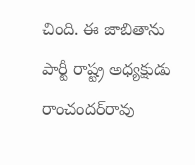చింది. ఈ జాబితాను పార్టీ రాష్ట్ర అధ్యక్షుడు రాంచందర్‌రావు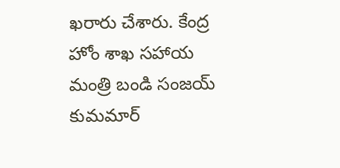ఖరారు చేశారు. కేంద్ర హోం శాఖ సహాయ మంత్రి బండి సంజయ్‌ కుమమార్‌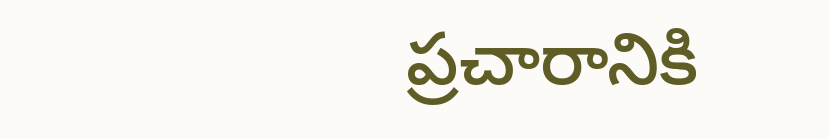ప్రచారానికి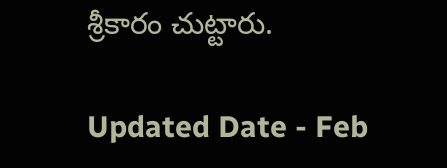శ్రీకారం చుట్టారు.

Updated Date - Feb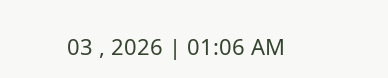03 , 2026 | 01:06 AM